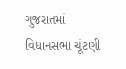ગુજરાતમાં વિધાનસભા ચૂંટણી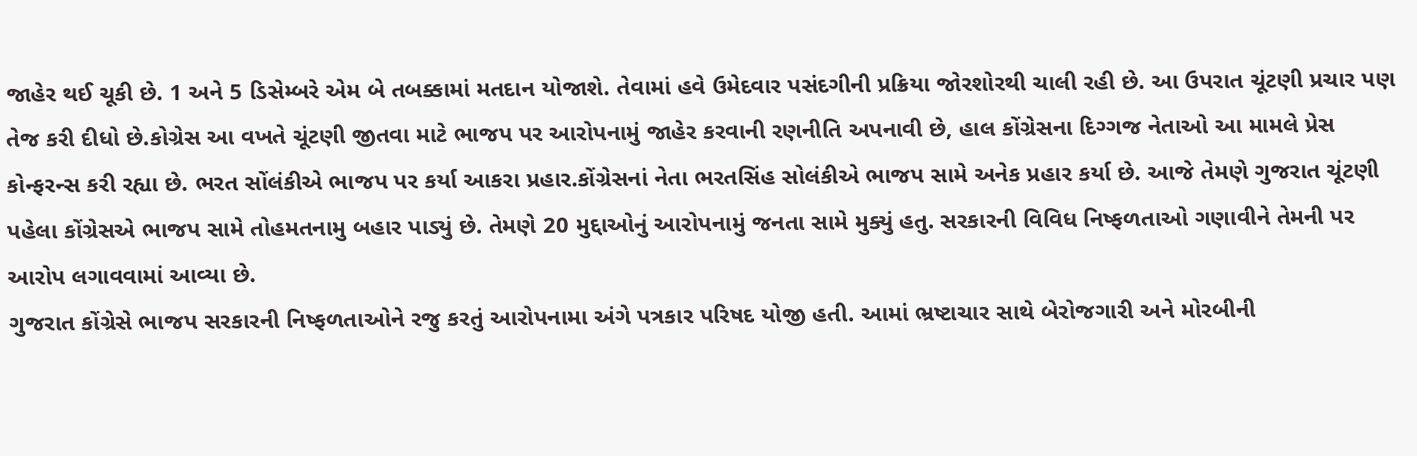જાહેર થઈ ચૂકી છે. 1 અને 5 ડિસેમ્બરે એમ બે તબક્કામાં મતદાન યોજાશે. તેવામાં હવે ઉમેદવાર પસંદગીની પ્રક્રિયા જોરશોરથી ચાલી રહી છે. આ ઉપરાત ચૂંટણી પ્રચાર પણ તેજ કરી દીધો છે.કોગ્રેસ આ વખતે ચૂંટણી જીતવા માટે ભાજપ પર આરોપનામું જાહેર કરવાની રણનીતિ અપનાવી છે, હાલ કોંગ્રેસના દિગ્ગજ નેતાઓ આ મામલે પ્રેસ કોન્ફરન્સ કરી રહ્યા છે. ભરત સોંલંકીએ ભાજપ પર કર્યા આકરા પ્રહાર.કોંગ્રેસનાં નેતા ભરતસિંહ સોલંકીએ ભાજપ સામે અનેક પ્રહાર કર્યા છે. આજે તેમણે ગુજરાત ચૂંટણી પહેલા કોંગ્રેસએ ભાજપ સામે તોહમતનામુ બહાર પાડ્યું છે. તેમણે 20 મુદ્દાઓનું આરોપનામું જનતા સામે મુક્યું હતુ. સરકારની વિવિધ નિષ્ફળતાઓ ગણાવીને તેમની પર આરોપ લગાવવામાં આવ્યા છે.
ગુજરાત કોંગ્રેસે ભાજપ સરકારની નિષ્ફળતાઓને રજુ કરતું આરોપનામા અંગે પત્રકાર પરિષદ યોજી હતી. આમાં ભ્રષ્ટાચાર સાથે બેરોજગારી અને મોરબીની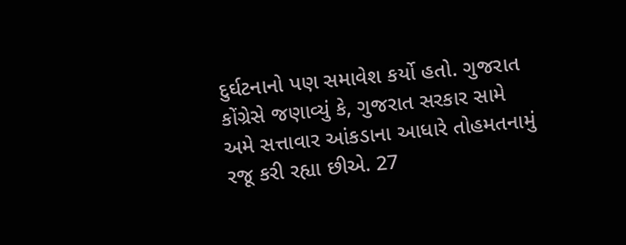દુર્ઘટનાનો પણ સમાવેશ કર્યો હતો. ગુજરાત કોંગ્રેસે જણાવ્યું કે, ગુજરાત સરકાર સામે અમે સત્તાવાર આંકડાના આધારે તોહમતનામું રજૂ કરી રહ્યા છીએ. 27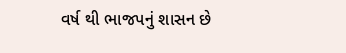વર્ષ થી ભાજપનું શાસન છે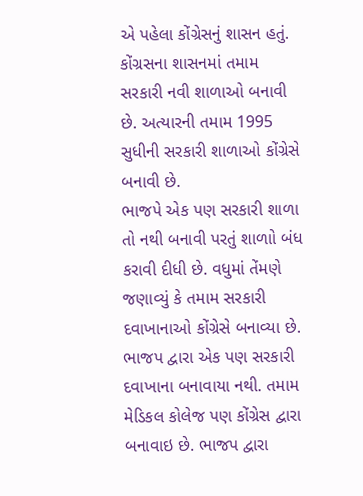એ પહેલા કોંગ્રેસનું શાસન હતું. કોંગ્રસના શાસનમાં તમામ સરકારી નવી શાળાઓ બનાવી છે. અત્યારની તમામ 1995 સુધીની સરકારી શાળાઓ કોંગ્રેસે બનાવી છે.
ભાજપે એક પણ સરકારી શાળા તો નથી બનાવી પરતું શાળાો બંધ કરાવી દીધી છે. વધુમાં તેંમણે જણાવ્યું કે તમામ સરકારી દવાખાનાઓ કોંગ્રેસે બનાવ્યા છે. ભાજપ દ્વારા એક પણ સરકારી દવાખાના બનાવાયા નથી. તમામ મેડિકલ કોલેજ પણ કોંગ્રેસ દ્વારા બનાવાઇ છે. ભાજપ દ્વારા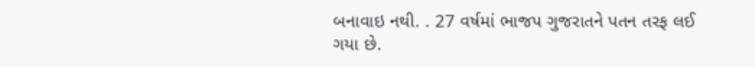બનાવાઇ નથી. . 27 વર્ષમાં ભાજપ ગુજરાતને પતન તરફ લઈ ગયા છે.